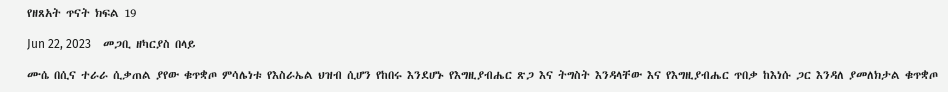የዘጸአት ጥናት ክፍል 19

Jun 22, 2023    መጋቢ ዘካርያስ በላይ

ሙሴ በሲና ተራራ ሲቃጠል ያየው ቁጥቋጦ ምሳሌነቱ የእስራኤል ህዝብ ሲሆን የከበሩ እንደሆኑ የእግዚያብሔር ጽጋ እና ትግስት እንዳላቸው እና የእግዚያብሔር ጥበቃ ከእነሱ ጋር እንዳለ ያመለክታል ቁጥቋጦ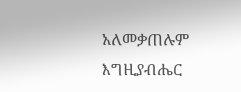አለመቃጠሉም እግዚያብሔር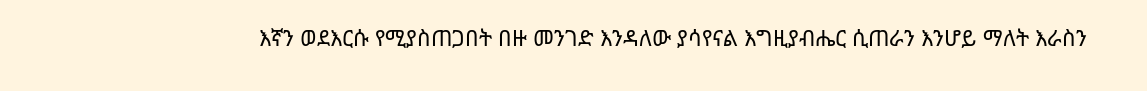እኛን ወደእርሱ የሚያስጠጋበት በዙ መንገድ እንዳለው ያሳየናል እግዚያብሔር ሲጠራን እንሆይ ማለት እራስን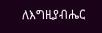ለእግዚያብሔር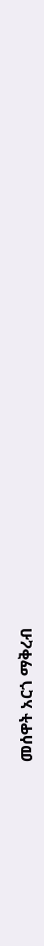መሰዋት አርጎ ማቅረብ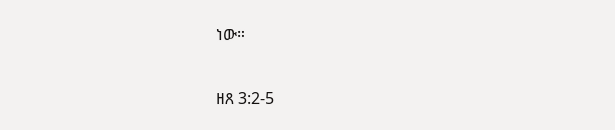ነው።

ዘጸ 3:2-5